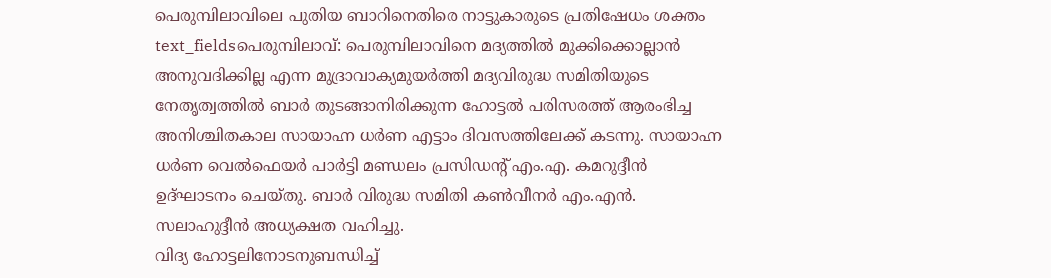പെരുമ്പിലാവിലെ പുതിയ ബാറിനെതിരെ നാട്ടുകാരുടെ പ്രതിഷേധം ശക്തം
text_fieldsപെരുമ്പിലാവ്: പെരുമ്പിലാവിനെ മദ്യത്തിൽ മുക്കിക്കൊല്ലാൻ അനുവദിക്കില്ല എന്ന മുദ്രാവാക്യമുയർത്തി മദ്യവിരുദ്ധ സമിതിയുടെ നേതൃത്വത്തിൽ ബാർ തുടങ്ങാനിരിക്കുന്ന ഹോട്ടൽ പരിസരത്ത് ആരംഭിച്ച അനിശ്ചിതകാല സായാഹ്ന ധർണ എട്ടാം ദിവസത്തിലേക്ക് കടന്നു. സായാഹ്ന ധർണ വെൽഫെയർ പാർട്ടി മണ്ഡലം പ്രസിഡന്റ് എം.എ. കമറുദ്ദീൻ ഉദ്ഘാടനം ചെയ്തു. ബാർ വിരുദ്ധ സമിതി കൺവീനർ എം.എൻ. സലാഹുദ്ദീൻ അധ്യക്ഷത വഹിച്ചു.
വിദ്യ ഹോട്ടലിനോടനുബന്ധിച്ച്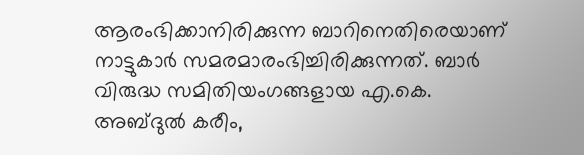ആരംഭിക്കാനിരിക്കുന്ന ബാറിനെതിരെയാണ് നാട്ടുകാർ സമരമാരംഭിച്ചിരിക്കുന്നത്. ബാർ വിരുദ്ധ സമിതിയംഗങ്ങളായ എ.കെ. അബ്ദുൽ കരീം,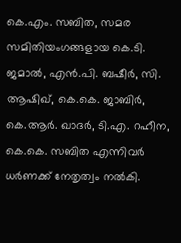കെ.എം. സബിത, സമര സമിതിയംഗങ്ങളായ കെ.ടി. ജമാൽ, എൻ.പി. ബഷീർ, സി. ആഷിഖ്, കെ.കെ. ജാബിർ, കെ.ആർ. ഖാദർ, ടി.എ. റഹീന, കെ.കെ. സബിത എന്നിവർ ധർണക്ക് നേതൃത്വം നൽകി.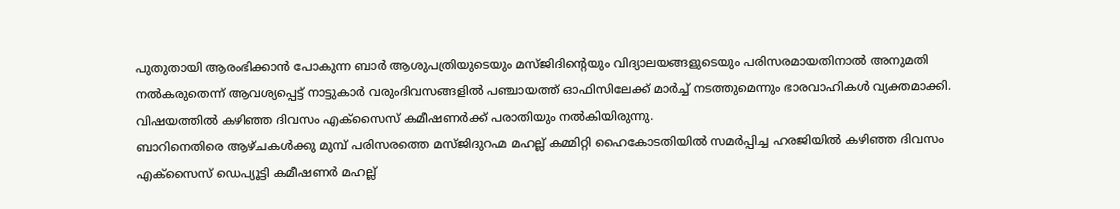പുതുതായി ആരംഭിക്കാൻ പോകുന്ന ബാർ ആശുപത്രിയുടെയും മസ്ജിദിന്റെയും വിദ്യാലയങ്ങളുടെയും പരിസരമായതിനാൽ അനുമതി നൽകരുതെന്ന് ആവശ്യപ്പെട്ട് നാട്ടുകാർ വരുംദിവസങ്ങളിൽ പഞ്ചായത്ത് ഓഫിസിലേക്ക് മാർച്ച് നടത്തുമെന്നും ഭാരവാഹികൾ വ്യക്തമാക്കി. വിഷയത്തിൽ കഴിഞ്ഞ ദിവസം എക്സൈസ് കമീഷണർക്ക് പരാതിയും നൽകിയിരുന്നു.
ബാറിനെതിരെ ആഴ്ചകൾക്കു മുമ്പ് പരിസരത്തെ മസ്ജിദുറഹ്മ മഹല്ല് കമ്മിറ്റി ഹൈകോടതിയിൽ സമർപ്പിച്ച ഹരജിയിൽ കഴിഞ്ഞ ദിവസം എക്സൈസ് ഡെപ്യൂട്ടി കമീഷണർ മഹല്ല്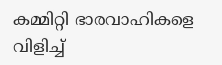കമ്മിറ്റി ഭാരവാഹികളെ വിളിച്ച്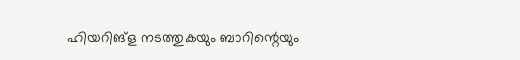ഹിയറിങ്ള നടത്തുകയും ബാറിന്റെയും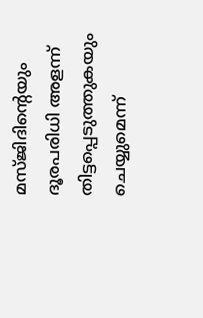മസ്ജിദിന്റെയും ദൂരപരിധി അളന്ന് തിട്ടപ്പെടുത്തുകയും ചെയ്യുമെന്ന്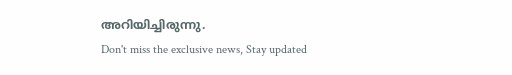അറിയിച്ചിരുന്നു.
Don't miss the exclusive news, Stay updated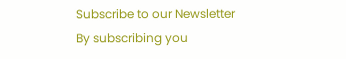Subscribe to our Newsletter
By subscribing you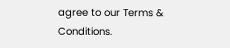agree to our Terms & Conditions.